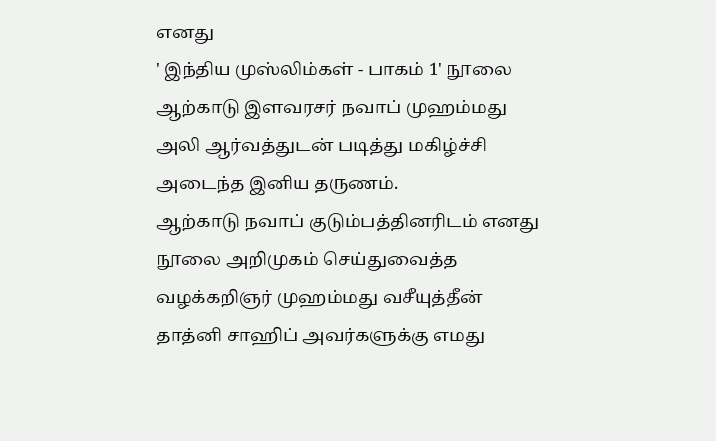எனது
' இந்திய முஸ்லிம்கள் - பாகம் 1' நூலை ஆற்காடு இளவரசர் நவாப் முஹம்மது அலி ஆர்வத்துடன் படித்து மகிழ்ச்சி அடைந்த இனிய தருணம்.
ஆற்காடு நவாப் குடும்பத்தினரிடம் எனது நூலை அறிமுகம் செய்துவைத்த வழக்கறிஞர் முஹம்மது வசீயுத்தீன் தாத்னி சாஹிப் அவர்களுக்கு எமது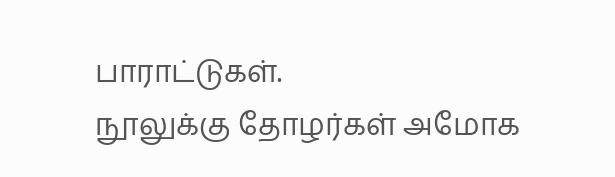பாராட்டுகள்.
நூலுக்கு தோழர்கள் அமோக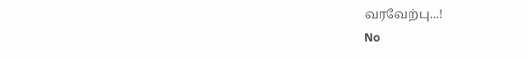வரவேற்பு...!
No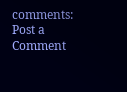comments:
Post a Comment